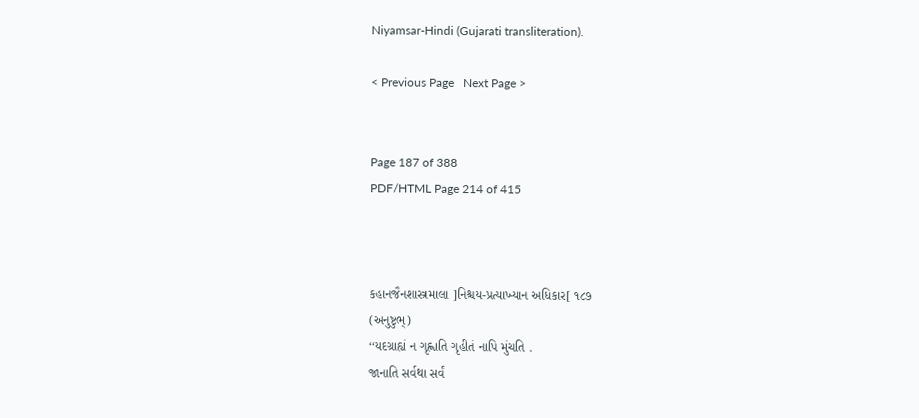Niyamsar-Hindi (Gujarati transliteration).

< Previous Page   Next Page >


Page 187 of 388
PDF/HTML Page 214 of 415



કહાનજૈનશાસ્ત્રમાલા ]નિશ્ચય-પ્રત્યાખ્યાન અધિકાર[ ૧૮૭
(અનુષ્ટુભ્)
‘‘યદગ્રાહ્યં ન ગૃહ્ણાતિ ગૃહીતં નાપિ મુંચતિ .
જાનાતિ સર્વથા સર્વં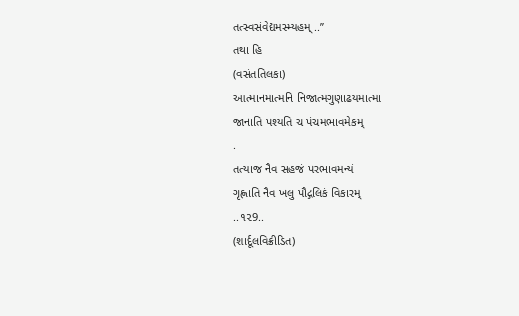તત્સ્વસંવેદ્યમસ્મ્યહમ્ ..’’
તથા હિ
(વસંતતિલકા)
આત્માનમાત્મનિ નિજાત્મગુણાઢયમાત્મા
જાનાતિ પશ્યતિ ચ પંચમભાવમેકમ્
.
તત્યાજ નૈવ સહજં પરભાવમન્યં
ગૃહ્ણાતિ નૈવ ખલુ પૌદ્ગલિકં વિકારમ્
..૧૨9..
(શાર્દૂલવિક્રીડિત)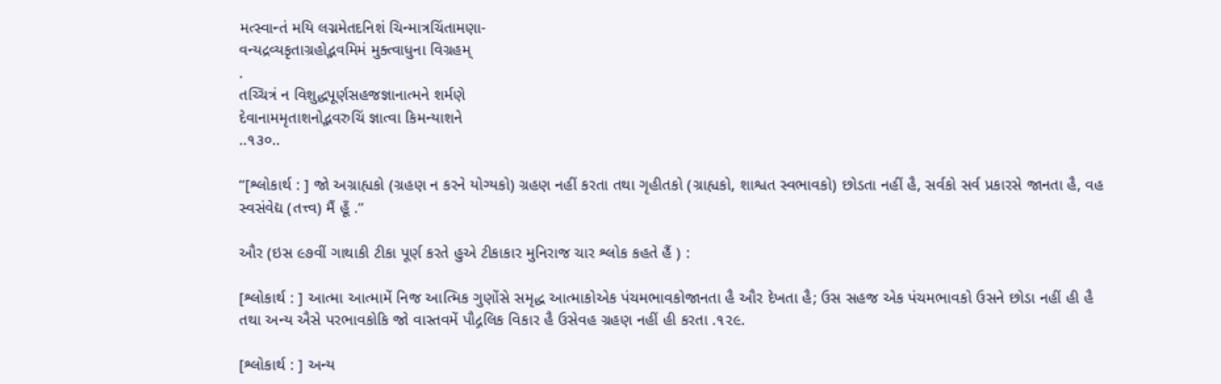મત્સ્વાન્તં મયિ લગ્નમેતદનિશં ચિન્માત્રચિંતામણા-
વન્યદ્રવ્યકૃતાગ્રહોદ્ભવમિમં મુક્ત્વાધુના વિગ્રહમ્
.
તચ્ચિત્રં ન વિશુદ્ધપૂર્ણસહજજ્ઞાનાત્મને શર્મણે
દેવાનામમૃતાશનોદ્ભવરુચિં જ્ઞાત્વા કિમન્યાશને
..૧૩૦..

‘‘[શ્લોકાર્થ : ] જો અગ્રાહ્યકો (ગ્રહણ ન કરને યોગ્યકો) ગ્રહણ નહીં કરતા તથા ગૃહીતકો (ગ્રાહ્યકો, શાશ્વત સ્વભાવકો) છોડતા નહીં હૈ, સર્વકો સર્વ પ્રકારસે જાનતા હૈ, વહ સ્વસંવેદ્ય (તત્ત્વ) મૈં હૂઁ .’’

ઔર (ઇસ ૯૭વીં ગાથાકી ટીકા પૂર્ણ કરતે હુએ ટીકાકાર મુનિરાજ ચાર શ્લોક કહતે હૈં ) :

[શ્લોકાર્થ : ] આત્મા આત્મામેં નિજ આત્મિક ગુણોંસે સમૃદ્ધ આત્માકોએક પંચમભાવકોજાનતા હૈ ઔર દેખતા હૈ; ઉસ સહજ એક પંચમભાવકો ઉસને છોડા નહીં હી હૈ તથા અન્ય ઐસે પરભાવકોકિ જો વાસ્તવમેં પૌદ્ગલિક વિકાર હૈ ઉસેવહ ગ્રહણ નહીં હી કરતા .૧૨૯.

[શ્લોકાર્થ : ] અન્ય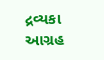દ્રવ્યકા આગ્રહ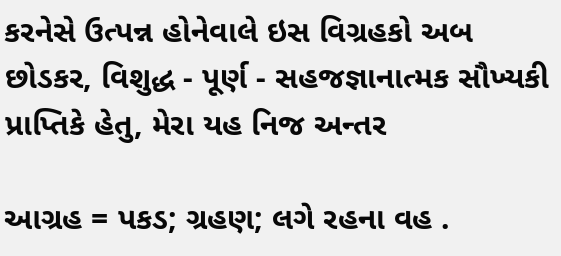કરનેસે ઉત્પન્ન હોનેવાલે ઇસ વિગ્રહકો અબ છોડકર, વિશુદ્ધ - પૂર્ણ - સહજજ્ઞાનાત્મક સૌખ્યકી પ્રાપ્તિકે હેતુ, મેરા યહ નિજ અન્તર

આગ્રહ = પકડ; ગ્રહણ; લગે રહના વહ .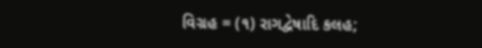વિગ્રહ = (૧) રાગદ્વેષાદિ કલહ;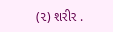(૨) શરીર .